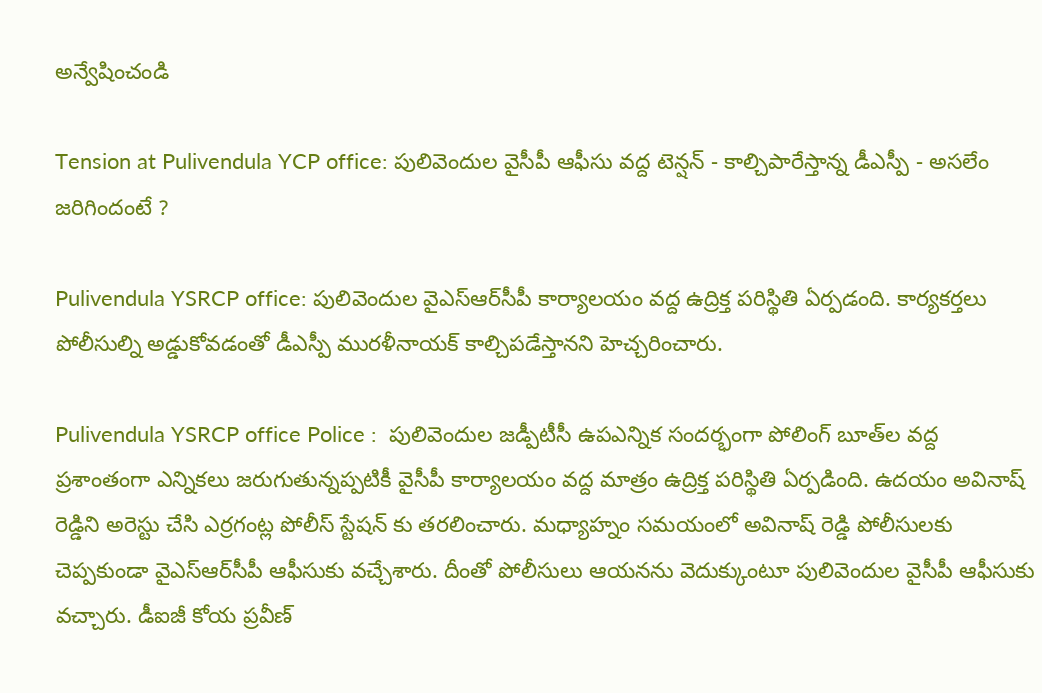అన్వేషించండి

Tension at Pulivendula YCP office: పులివెందుల వైసీపీ ఆఫీసు వద్ద టెన్షన్ - కాల్చిపారేస్తాన్న డీఎస్పీ - అసలేం జరిగిందంటే ?

Pulivendula YSRCP office: పులివెందుల వైఎస్ఆర్‌సీపీ కార్యాలయం వద్ద ఉద్రిక్త పరిస్థితి ఏర్పడంది. కార్యకర్తలు పోలీసుల్ని అడ్డుకోవడంతో డీఎస్పీ మురళీనాయక్ కాల్చిపడేస్తానని హెచ్చరించారు.

Pulivendula YSRCP office Police :  పులివెందుల జడ్పీటీసీ ఉపఎన్నిక సందర్భంగా పోలింగ్ బూత్‌ల వద్ద ప్రశాంతంగా ఎన్నికలు జరుగుతున్నప్పటికీ వైసీపీ కార్యాలయం వద్ద మాత్రం ఉద్రిక్త పరిస్థితి ఏర్పడింది. ఉదయం అవినాష్ రెడ్డిని అరెస్టు చేసి ఎర్రగంట్ల పోలీస్ స్టేషన్ కు తరలించారు. మధ్యాహ్నం సమయంలో అవినాష్ రెడ్డి పోలీసులకు చెప్పకుండా వైఎస్ఆర్‌సీపీ ఆఫీసుకు వచ్చేశారు. దీంతో పోలీసులు ఆయనను వెదుక్కుంటూ పులివెందుల వైసీపీ ఆఫీసుకు వచ్చారు. డీఐజీ కోయ ప్రవీణ్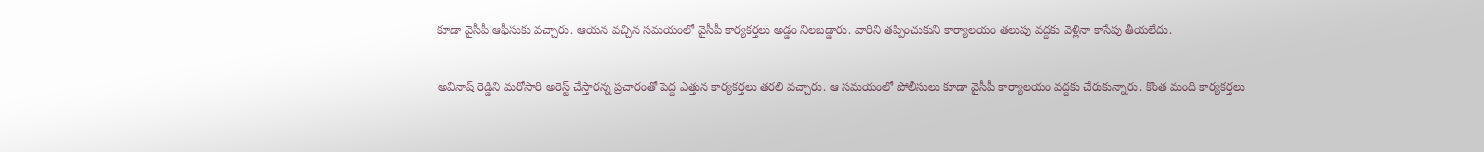కూడా వైసీపీ ఆఫీసుకు వచ్చారు. ఆయన వచ్చిన సమయంలో వైసీపీ కార్యకర్తలు అడ్డం నిలబడ్డారు. వారిని తప్పించుకుని కార్యాలయం తలుపు వద్దకు వెళ్లినా కాసేపు తీయలేదు.

అవినాష్ రెడ్డిని మరోసారి అరెస్ట్ చేస్తారన్న ప్రచారంతో పెద్ద ఎత్తున కార్యకర్తలు తరలి వచ్చారు. ఆ సమయంలో పోలీసులు కూడా వైసీపీ కార్యాలయం వద్దకు చేరుకున్నారు. కొంత మంది కార్యకర్తలు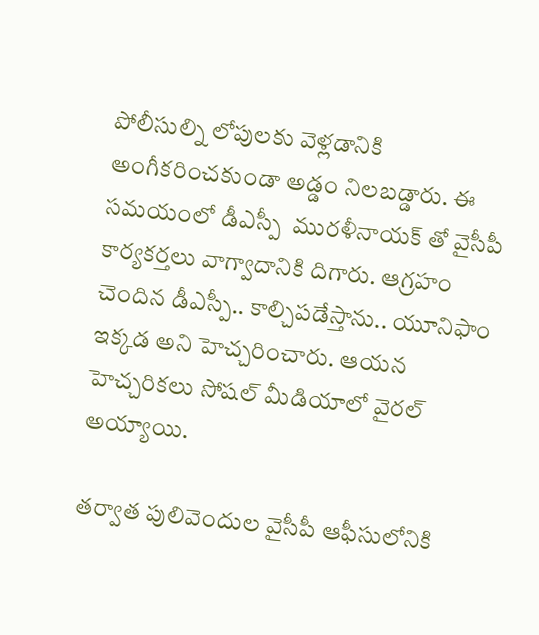పోలీసుల్ని లోపులకు వెళ్లడానికి అంగీకరించకుండా అడ్డం నిలబడ్డారు. ఈ సమయంలో డీఎస్పీ  మురళీనాయక్ తో వైసీపీ కార్యకర్తలు వాగ్వాదానికి దిగారు. ఆగ్రహం చెందిన డీఎస్పీ.. కాల్చిపడేస్తాను.. యూనిఫాం ఇక్కడ అని హెచ్చరించారు. ఆయన హెచ్చరికలు సోషల్ మీడియాలో వైరల్ అయ్యాయి.

తర్వాత పులివెందుల వైసీపీ ఆఫీసులోనికి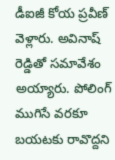డీఐజీ కోయ ప్రవీణ్ వెళ్లారు. అవినాష్ రెడ్డితో సమావేశం అయ్యారు. పోలింగ్ ముగిసే వరకూ బయటకు రావొద్దని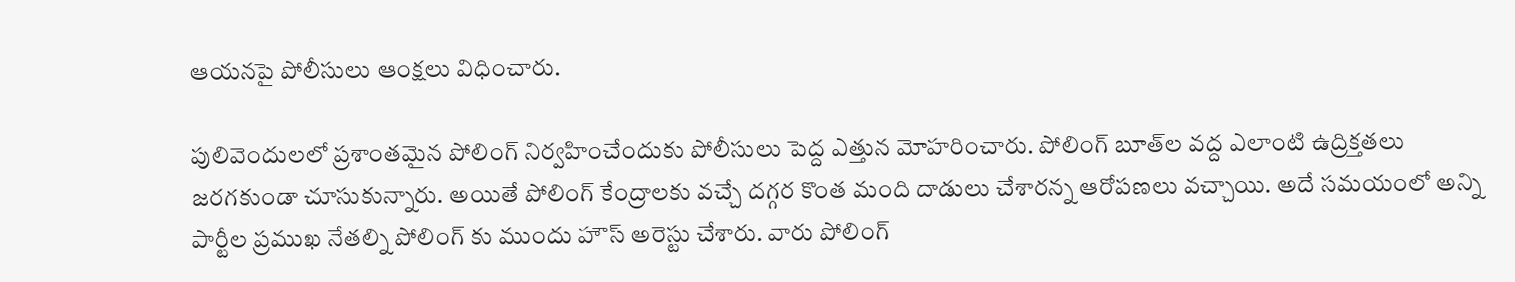ఆయనపై పోలీసులు ఆంక్షలు విధించారు.

పులివెందులలో ప్రశాంతమైన పోలింగ్ నిర్వహించేందుకు పోలీసులు పెద్ద ఎత్తున మోహరించారు. పోలింగ్ బూత్‌ల వద్ద ఎలాంటి ఉద్రిక్తతలు జరగకుండా చూసుకున్నారు. అయితే పోలింగ్ కేంద్రాలకు వచ్చే దగ్గర కొంత మంది దాడులు చేశారన్న ఆరోపణలు వచ్చాయి. అదే సమయంలో అన్ని పార్టీల ప్రముఖ నేతల్ని పోలింగ్ కు ముందు హౌస్ అరెస్టు చేశారు. వారు పోలింగ్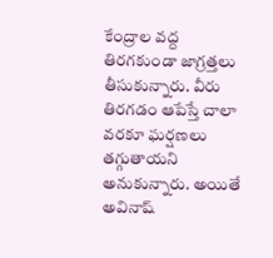కేంద్రాల వద్ద తిరగకుండా జాగ్రత్తలు తీసుకున్నారు. వీరు తిరగడం ఆపేస్తే చాలా వరకూ ఘర్షణలు తగ్గుతాయని అనుకున్నారు. అయితే అవినాష్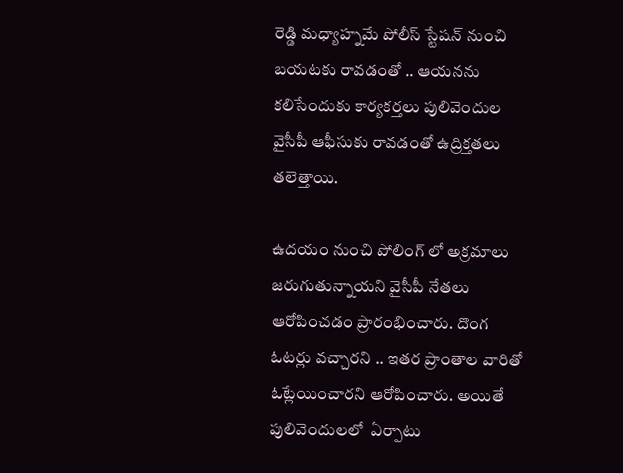రెడ్డి మధ్యాహ్నమే పోలీస్ స్టేషన్ నుంచి బయటకు రావడంతో .. ఆయనను కలిసేందుకు కార్యకర్తలు పులివెందుల వైసీపీ ఆఫీసుకు రావడంతో ఉద్రిక్తతలు తలెత్తాయి.

ఉదయం నుంచి పోలింగ్ లో అక్రమాలు జరుగుతున్నాయని వైసీపీ నేతలు ఆరోపించడం ప్రారంభించారు. దొంగ ఓటర్లు వచ్చారని .. ఇతర ప్రాంతాల వారితో ఓట్లేయించారని ఆరోపించారు. అయితే పులివెందులలో  ఏర్పాటు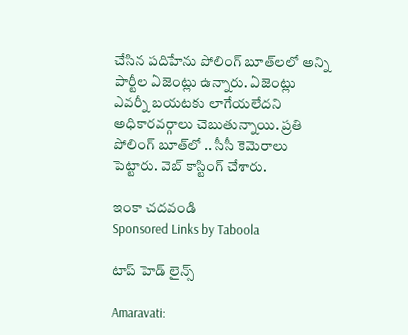చేసిన పదిహేను పోలింగ్‌ బూత్‌లలో అన్ని పార్టీల ఏజెంట్లు ఉన్నారు. ఏజెంట్లు ఎవర్నీ బయటకు లాగేయలేదని అధికారవర్గాలు చెబుతున్నాయి. ప్రతి పోలింగ్ బూత్‌లో .. సీసీ కెమెరాలు పెట్టారు. వెబ్ కాస్టింగ్ చేశారు.

ఇంకా చదవండి
Sponsored Links by Taboola

టాప్ హెడ్ లైన్స్

Amaravati: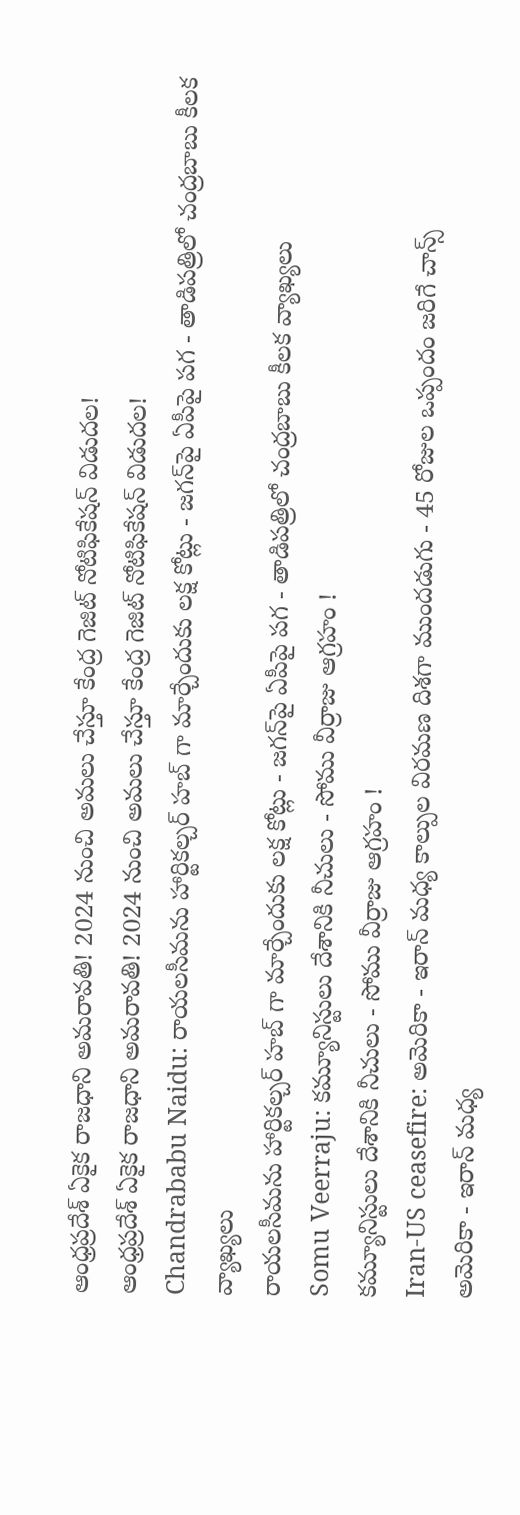ఆంధ్రప్రదేశ్‌ ఏకైక రాజధాని అమరావతి! 2024 నుంచి అమలు చేస్తూ కేంద్ర గెజిట్ నోటిఫికేషన్ విడుదల!
ఆంధ్రప్రదేశ్‌ ఏకైక రాజధాని అమరావతి! 2024 నుంచి అమలు చేస్తూ కేంద్ర గెజిట్ నోటిఫికేషన్ విడుదల!
Chandrababu Naidu: రాయలసీమను హార్టికల్చర్ హబ్ గా మార్చేందుకు లక్ష కోట్లు - జగన్‌పై ఏపీపై పగ - తాడిపత్రిలో చంద్రబాబు కీలక వ్యాఖ్యలు
రాయలసీమను హార్టికల్చర్ హబ్ గా మార్చేందుకు లక్ష కోట్లు - జగన్‌పై ఏపీపై పగ - తాడిపత్రిలో చంద్రబాబు కీలక వ్యాఖ్యలు
Somu Veerraju: కమ్యూనిస్టులు దేశానికి నీచులు - సోము వీర్రాజు ఆగ్రహం !
కమ్యూనిస్టులు దేశానికి నీచులు - సోము వీర్రాజు ఆగ్రహం !
Iran-US ceasefire: అమెరికా - ఇరాన్ మధ్య కాల్పుల విరమణ దిశగా ముందడుగు - 45 రోజుల ఒప్పందం జరిగే చాన్స్
అమెరికా - ఇరాన్ మధ్య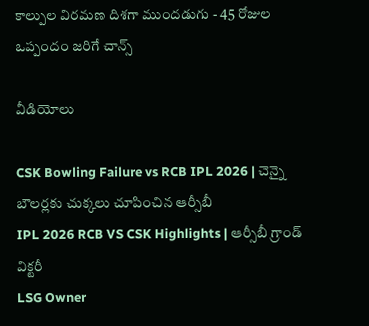కాల్పుల విరమణ దిశగా ముందడుగు - 45 రోజుల ఒప్పందం జరిగే చాన్స్

వీడియోలు

CSK Bowling Failure vs RCB IPL 2026 | చెన్నై బౌలర్లకు చుక్కలు చూపించిన ఆర్సీబీ
IPL 2026 RCB VS CSK Highlights | ఆర్సీబీ గ్రాండ్ విక్ట‌రీ
LSG Owner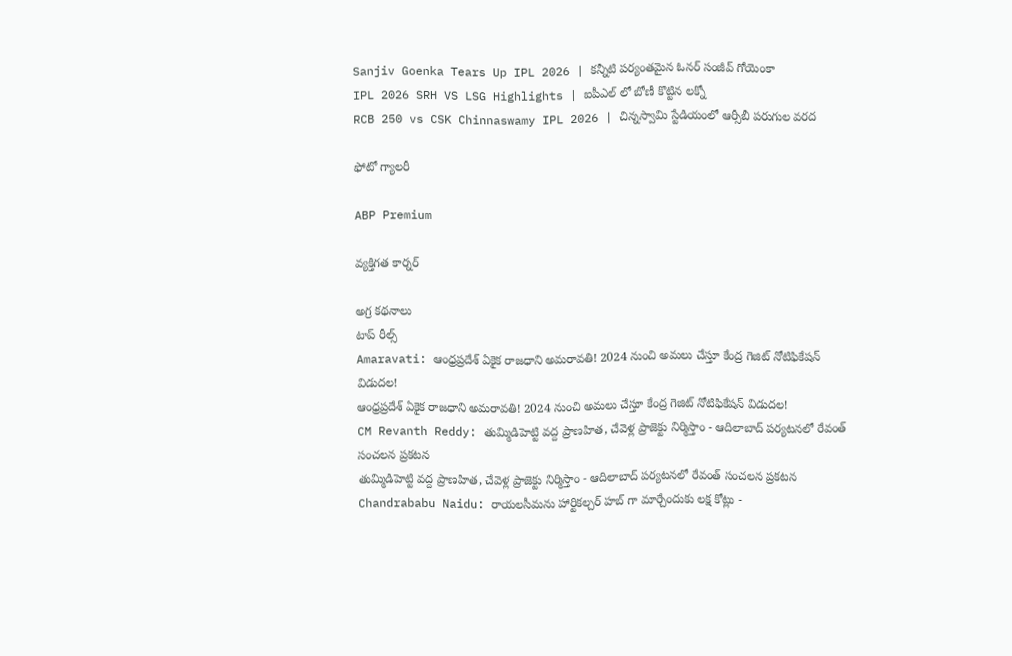Sanjiv Goenka Tears Up IPL 2026 | కన్నీటి పర్యంతమైన ఓనర్ సంజీవ్ గోయెంకా
IPL 2026 SRH VS LSG Highlights | ఐపీఎల్ లో బోణీ కొట్టిన ల‌క్నో
RCB 250 vs CSK Chinnaswamy IPL 2026 | చిన్నస్వామి స్టేడియంలో ఆర్సీబీ పరుగుల వరద

ఫోటో గ్యాలరీ

ABP Premium

వ్యక్తిగత కార్నర్

అగ్ర కథనాలు
టాప్ రీల్స్
Amaravati: ఆంధ్రప్రదేశ్‌ ఏకైక రాజధాని అమరావతి! 2024 నుంచి అమలు చేస్తూ కేంద్ర గెజిట్ నోటిఫికేషన్ విడుదల!
ఆంధ్రప్రదేశ్‌ ఏకైక రాజధాని అమరావతి! 2024 నుంచి అమలు చేస్తూ కేంద్ర గెజిట్ నోటిఫికేషన్ విడుదల!
CM Revanth Reddy: తుమ్మిడిహెట్టి వద్ద ప్రాణహిత, చేవెళ్ల ప్రాజెక్టు నిర్మిస్తాం - ఆదిలాబాద్ పర్యటనలో రేవంత్ సంచలన ప్రకటన
తుమ్మిడిహెట్టి వద్ద ప్రాణహిత, చేవెళ్ల ప్రాజెక్టు నిర్మిస్తాం - ఆదిలాబాద్ పర్యటనలో రేవంత్ సంచలన ప్రకటన
Chandrababu Naidu: రాయలసీమను హార్టికల్చర్ హబ్ గా మార్చేందుకు లక్ష కోట్లు -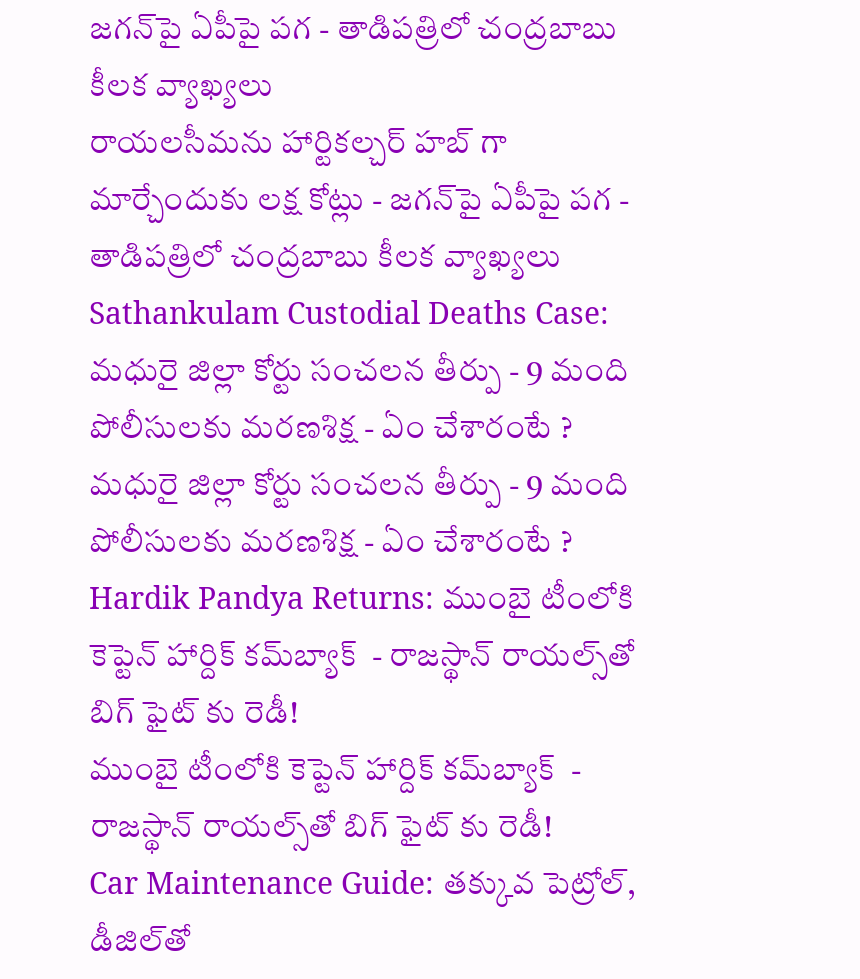జగన్‌పై ఏపీపై పగ - తాడిపత్రిలో చంద్రబాబు కీలక వ్యాఖ్యలు
రాయలసీమను హార్టికల్చర్ హబ్ గా మార్చేందుకు లక్ష కోట్లు - జగన్‌పై ఏపీపై పగ - తాడిపత్రిలో చంద్రబాబు కీలక వ్యాఖ్యలు
Sathankulam Custodial Deaths Case: మధురై జిల్లా కోర్టు సంచలన తీర్పు - 9 మంది పోలీసులకు మరణశిక్ష - ఏం చేశారంటే ?
మధురై జిల్లా కోర్టు సంచలన తీర్పు - 9 మంది పోలీసులకు మరణశిక్ష - ఏం చేశారంటే ?
Hardik Pandya Returns: ముంబై టీంలోకి కెప్టెన్ హార్దిక్ కమ్‌బ్యాక్  - రాజస్థాన్ రాయల్స్‌తో బిగ్ ఫైట్ కు రెడీ!
ముంబై టీంలోకి కెప్టెన్ హార్దిక్ కమ్‌బ్యాక్  - రాజస్థాన్ రాయల్స్‌తో బిగ్ ఫైట్ కు రెడీ!
Car Maintenance Guide: తక్కువ పెట్రోల్, డీజిల్‌తో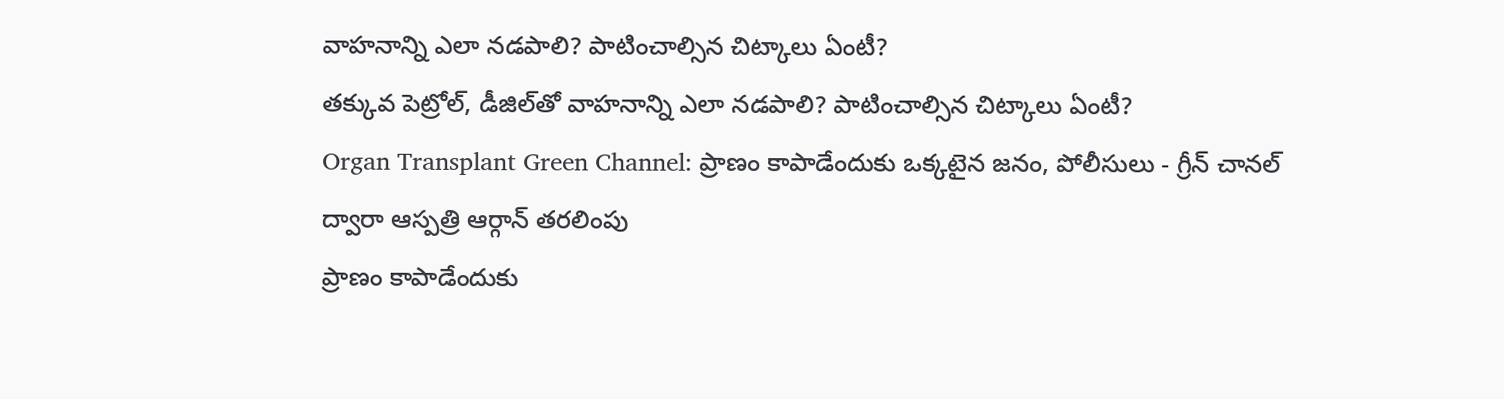వాహనాన్ని ఎలా నడపాలి? పాటించాల్సిన చిట్కాలు ఏంటీ?
తక్కువ పెట్రోల్, డీజిల్‌తో వాహనాన్ని ఎలా నడపాలి? పాటించాల్సిన చిట్కాలు ఏంటీ?
Organ Transplant Green Channel: ప్రాణం కాపాడేందుకు ఒక్కటైన జనం, పోలీసులు - గ్రీన్ చానల్ ద్వారా ఆస్పత్రి ఆర్గాన్ తరలింపు
ప్రాణం కాపాడేందుకు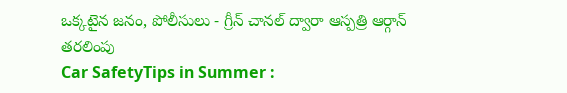ఒక్కటైన జనం, పోలీసులు - గ్రీన్ చానల్ ద్వారా ఆస్పత్రి ఆర్గాన్ తరలింపు
Car SafetyTips in Summer :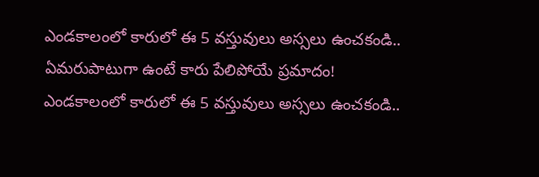ఎండకాలంలో కారులో ఈ 5 వస్తువులు అస్సలు ఉంచకండి.. ఏమరుపాటుగా ఉంటే కారు పేలిపోయే ప్రమాదం!
ఎండకాలంలో కారులో ఈ 5 వస్తువులు అస్సలు ఉంచకండి..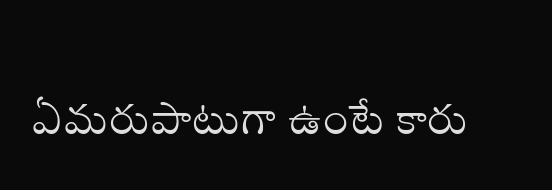ఏమరుపాటుగా ఉంటే కారు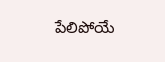పేలిపోయే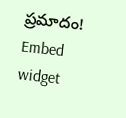ప్రమాదం!
Embed widget